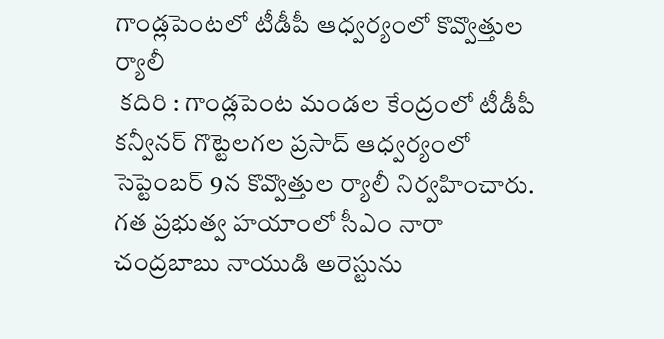గాండ్లపెంటలో టీడీపీ ఆధ్వర్యంలో కొవ్వొత్తుల ర్యాలీ
 కదిరి : గాండ్లపెంట మండల కేంద్రంలో టీడీపీ కన్వీనర్ గొట్టెలగల ప్రసాద్ ఆధ్వర్యంలో సెప్టెంబర్ 9న కొవ్వొత్తుల ర్యాలీ నిర్వహించారు. గత ప్రభుత్వ హయాంలో సీఎం నారా చంద్రబాబు నాయుడి అరెస్టును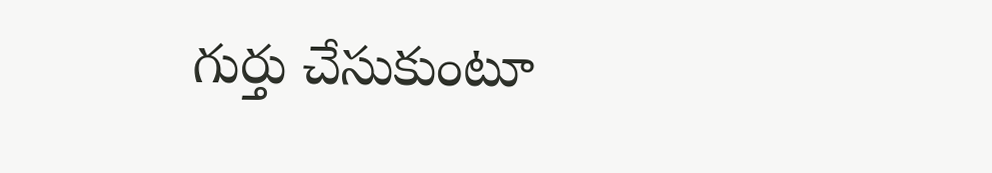గుర్తు చేసుకుంటూ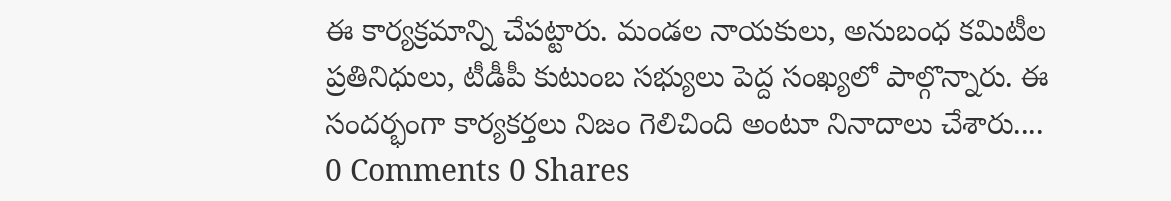ఈ కార్యక్రమాన్ని చేపట్టారు. మండల నాయకులు, అనుబంధ కమిటీల ప్రతినిధులు, టీడీపీ కుటుంబ సభ్యులు పెద్ద సంఖ్యలో పాల్గొన్నారు. ఈ సందర్భంగా కార్యకర్తలు నిజం గెలిచింది అంటూ నినాదాలు చేశారు....
0 Comments 0 Shares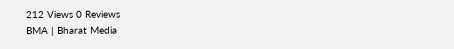212 Views 0 Reviews
BMA | Bharat Media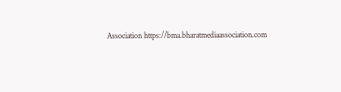Association https://bma.bharatmediaassociation.com